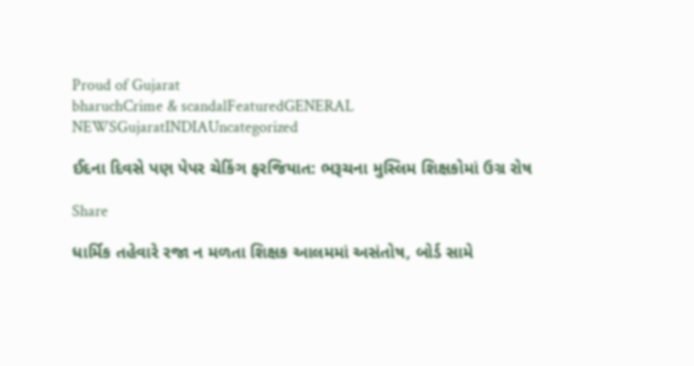Proud of Gujarat
bharuchCrime & scandalFeaturedGENERAL NEWSGujaratINDIAUncategorized

ઈદના દિવસે પણ પેપર ચેકિંગ ફરજિયાત: ભરૂચના મુસ્લિમ શિક્ષકોમાં ઉગ્ર રોષ

Share

ધાર્મિક તહેવારે રજા ન મળતા શિક્ષક આલમમાં અસંતોષ, બોર્ડ સામે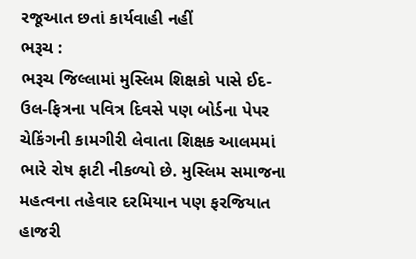રજૂઆત છતાં કાર્યવાહી નહીં
ભરૂચ :
ભરૂચ જિલ્લામાં મુસ્લિમ શિક્ષકો પાસે ઈદ-ઉલ-ફિત્રના પવિત્ર દિવસે પણ બોર્ડના પેપર ચેકિંગની કામગીરી લેવાતા શિક્ષક આલમમાં ભારે રોષ ફાટી નીકળ્યો છે. મુસ્લિમ સમાજના મહત્વના તહેવાર દરમિયાન પણ ફરજિયાત હાજરી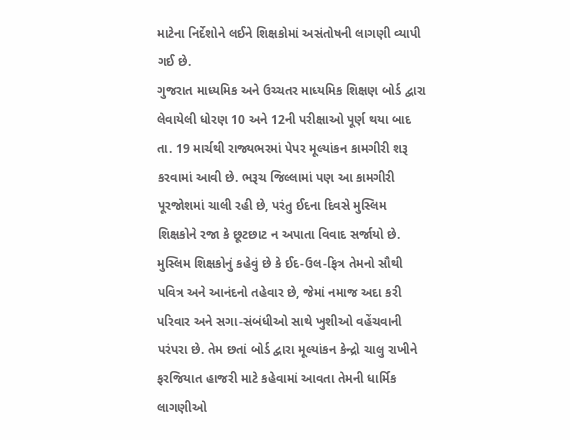માટેના નિર્દેશોને લઈને શિક્ષકોમાં અસંતોષની લાગણી વ્યાપી ગઈ છે.
ગુજરાત માધ્યમિક અને ઉચ્ચતર માધ્યમિક શિક્ષણ બોર્ડ દ્વારા લેવાયેલી ધોરણ 10 અને 12ની પરીક્ષાઓ પૂર્ણ થયા બાદ તા. 19 માર્ચથી રાજ્યભરમાં પેપર મૂલ્યાંકન કામગીરી શરૂ કરવામાં આવી છે. ભરૂચ જિલ્લામાં પણ આ કામગીરી પૂરજોશમાં ચાલી રહી છે, પરંતુ ઈદના દિવસે મુસ્લિમ શિક્ષકોને રજા કે છૂટછાટ ન અપાતા વિવાદ સર્જાયો છે.
મુસ્લિમ શિક્ષકોનું કહેવું છે કે ઈદ-ઉલ-ફિત્ર તેમનો સૌથી પવિત્ર અને આનંદનો તહેવાર છે, જેમાં નમાજ અદા કરી પરિવાર અને સગા-સંબંધીઓ સાથે ખુશીઓ વહેંચવાની પરંપરા છે. તેમ છતાં બોર્ડ દ્વારા મૂલ્યાંકન કેન્દ્રો ચાલુ રાખીને ફરજિયાત હાજરી માટે કહેવામાં આવતા તેમની ધાર્મિક લાગણીઓ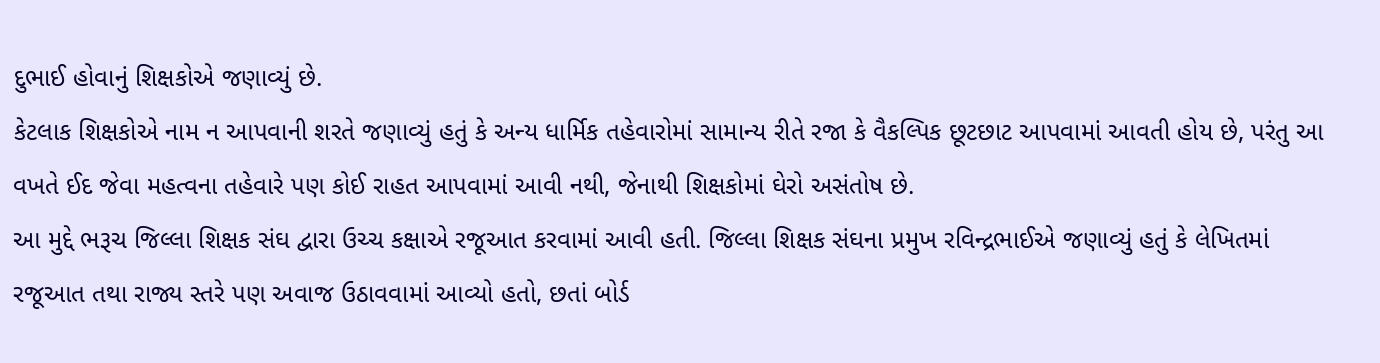દુભાઈ હોવાનું શિક્ષકોએ જણાવ્યું છે.
કેટલાક શિક્ષકોએ નામ ન આપવાની શરતે જણાવ્યું હતું કે અન્ય ધાર્મિક તહેવારોમાં સામાન્ય રીતે રજા કે વૈકલ્પિક છૂટછાટ આપવામાં આવતી હોય છે, પરંતુ આ વખતે ઈદ જેવા મહત્વના તહેવારે પણ કોઈ રાહત આપવામાં આવી નથી, જેનાથી શિક્ષકોમાં ઘેરો અસંતોષ છે.
આ મુદ્દે ભરૂચ જિલ્લા શિક્ષક સંઘ દ્વારા ઉચ્ચ કક્ષાએ રજૂઆત કરવામાં આવી હતી. જિલ્લા શિક્ષક સંઘના પ્રમુખ રવિન્દ્રભાઈએ જણાવ્યું હતું કે લેખિતમાં રજૂઆત તથા રાજ્ય સ્તરે પણ અવાજ ઉઠાવવામાં આવ્યો હતો, છતાં બોર્ડ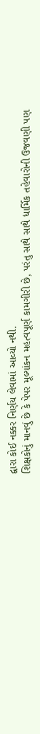દ્વારા કોઈ નક્કર નિર્ણય લેવામાં આવ્યો નથી.
શિક્ષકોનું માનવું છે કે પેપર મૂલ્યાંકન મહત્વપૂર્ણ કામગીરી છે, પરંતુ સાથે સાથે ધાર્મિક તહેવારોની ઉજવણી પણ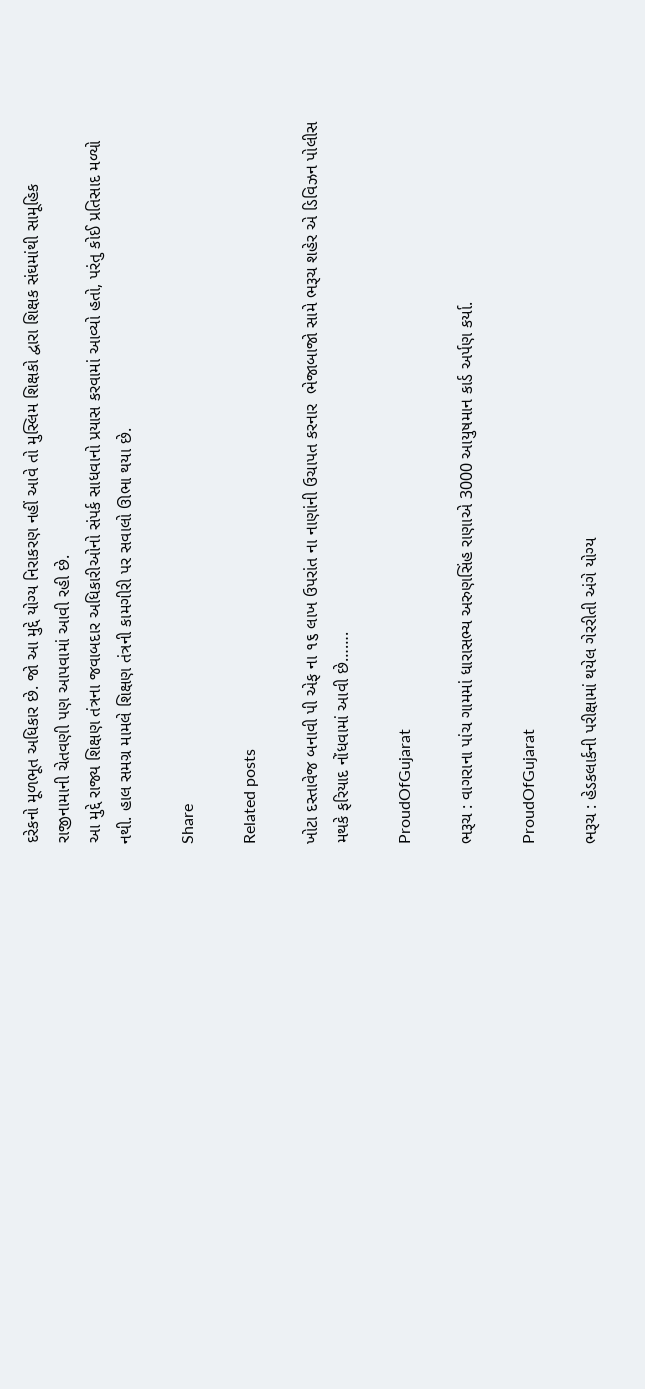દરેકનો મૂળભૂત અધિકાર છે. જો આ મુદ્દે યોગ્ય નિરાકરણ નહીં આવે તો મુસ્લિમ શિક્ષકો દ્વારા શિક્ષક સંઘમાંથી સામૂહિક રાજીનામાની ચેતવણી પણ આપવામાં આવી રહી છે.
આ મુદ્દે રાજ્ય શિક્ષણ તંત્રના જવાબદાર અધિકારીઓનો સંપર્ક સાધવાનો પ્રયાસ કરવામાં આવ્યો હતો, પરંતુ કોઈ પ્રતિસાદ મળ્યો નથી. હાલ સમગ્ર મામલે શિક્ષણ તંત્રની કામગીરી પર સવાલો ઊભા થયા છે.

Share

Related posts

ખોટા દસ્તાવેજ બનાવી પી એફ ના ૧૬ લાખ ઉપરાંત ના નાણાંની ઉચાપત કરનાર  ભેજાબાજો સામે ભરૂચ શહેર એ ડિવિઝન પોલીસ મથકે ફરિયાદ નોંધવામાં આવી છે…….

ProudOfGujarat

ભરૂચ : વાગરાના પાંચ ગામમાં ધારાસભ્ય અરુણસિંહ રાણાએ 3000 આયુષમાન કાર્ડ અર્પણ કર્યા.

ProudOfGujarat

ભરૂચ : હેડકલાર્કની પરીક્ષામાં થયેલ ગેરરીતી અંગે યોગ્ય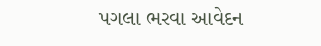પગલા ભરવા આવેદન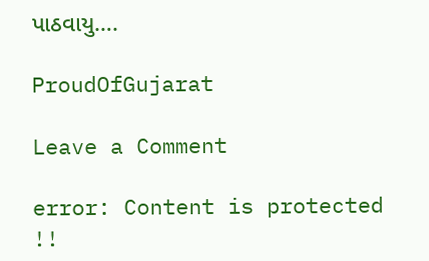પાઠવાયુ….

ProudOfGujarat

Leave a Comment

error: Content is protected !!